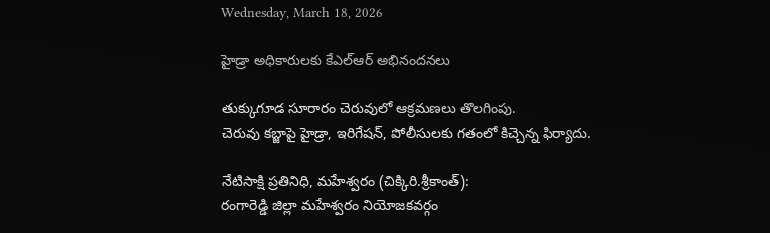Wednesday, March 18, 2026

హైడ్రా అధికారులకు కేఎల్ఆర్ అభినందనలు

తుక్కుగూడ సూరారం చెరువులో ఆక్రమణలు తొలగింపు.
చెరువు కబ్జాపై హైడ్రా, ఇరిగేషన్, పోలీసులకు గతంలో కిచ్చెన్న ఫిర్యాదు.

నేటిసాక్షి ప్రతినిధి, మహేశ్వరం (చిక్కిరి.శ్రీకాంత్):
రంగారెడ్డి జిల్లా మహేశ్వరం నియోజకవర్గం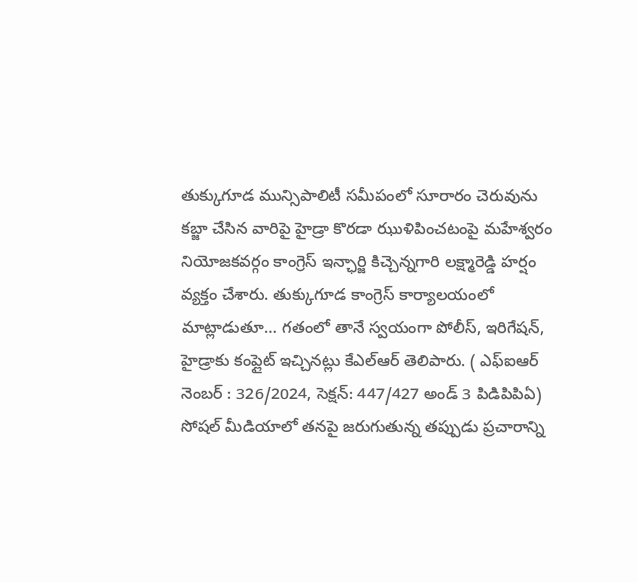తుక్కుగూడ మున్సిపాలిటీ సమీపంలో సూరారం చెరువును కబ్జా చేసిన వారిపై హైడ్రా కొరడా ఝుళిపించటంపై మహేశ్వరం నియోజకవర్గం కాంగ్రెస్ ఇన్ఛార్జి కిచ్చెన్నగారి లక్ష్మారెడ్డి హర్షం వ్యక్తం చేశారు. తుక్కుగూడ కాంగ్రెస్ కార్యాలయంలో మాట్లాడుతూ… గతంలో తానే స్వయంగా పోలీస్, ఇరిగేషన్, హైడ్రాకు కంప్లైట్ ఇచ్చినట్లు కేఎల్ఆర్ తెలిపారు. ( ఎఫ్ఐఆర్ నెంబర్ : 326/2024, సెక్షన్: 447/427 అండ్ 3 పిడిపిపిఏ) సోషల్ మీడియాలో తనపై జరుగుతున్న తప్పుడు ప్రచారాన్ని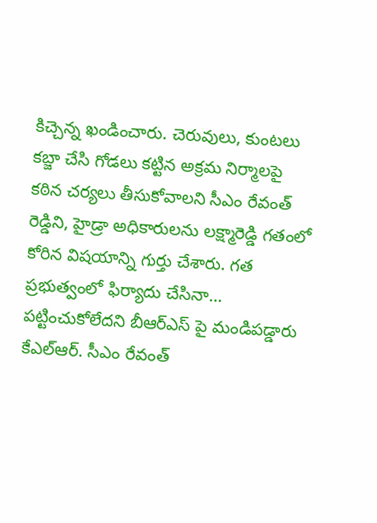కిచ్చెన్న ఖండించారు. చెరువులు, కుంటలు కబ్జా చేసి గోడలు కట్టిన అక్రమ నిర్మాలపై కఠిన చర్యలు తీసుకోవాలని సీఎం రేవంత్ రెడ్డిని, హైడ్రా అధికారులను లక్ష్మారెడ్డి గతంలో కోరిన విషయాన్ని గుర్తు చేశారు. గత ప్రభుత్వంలో ఫిర్యాదు చేసినా… పట్టించుకోలేదని బీఆర్ఎస్ పై మండిపడ్డారు కేఎల్ఆర్. సీఎం రేవంత్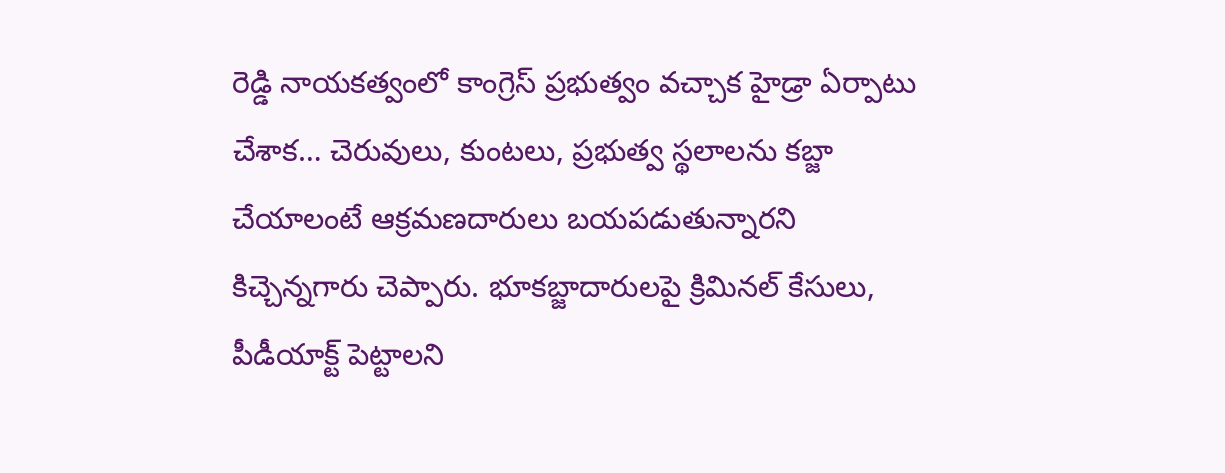రెడ్డి నాయకత్వంలో కాంగ్రెస్ ప్రభుత్వం వచ్చాక హైడ్రా ఏర్పాటు చేశాక… చెరువులు, కుంటలు, ప్రభుత్వ స్థలాలను కబ్జా చేయాలంటే ఆక్రమణదారులు బయపడుతున్నారని కిచ్చెన్నగారు చెప్పారు. భూకబ్జాదారులపై క్రిమినల్ కేసులు, పీడీయాక్ట్ పెట్టాలని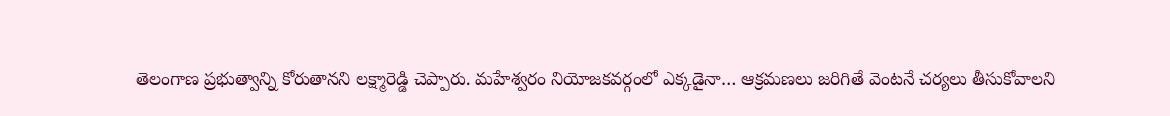తెలంగాణ ప్రభుత్వాన్ని కోరుతానని లక్ష్మారెడ్డి చెప్పారు. మహేశ్వరం నియోజకవర్గంలో ఎక్కడైనా… ఆక్రమణలు జరిగితే వెంటనే చర్యలు తీసుకోవాలని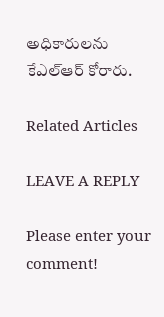అధికారులను కేఎల్ఆర్ కోరారు.

Related Articles

LEAVE A REPLY

Please enter your comment!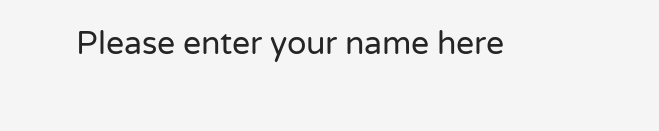Please enter your name here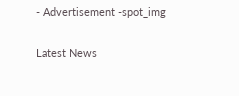- Advertisement -spot_img

Latest News